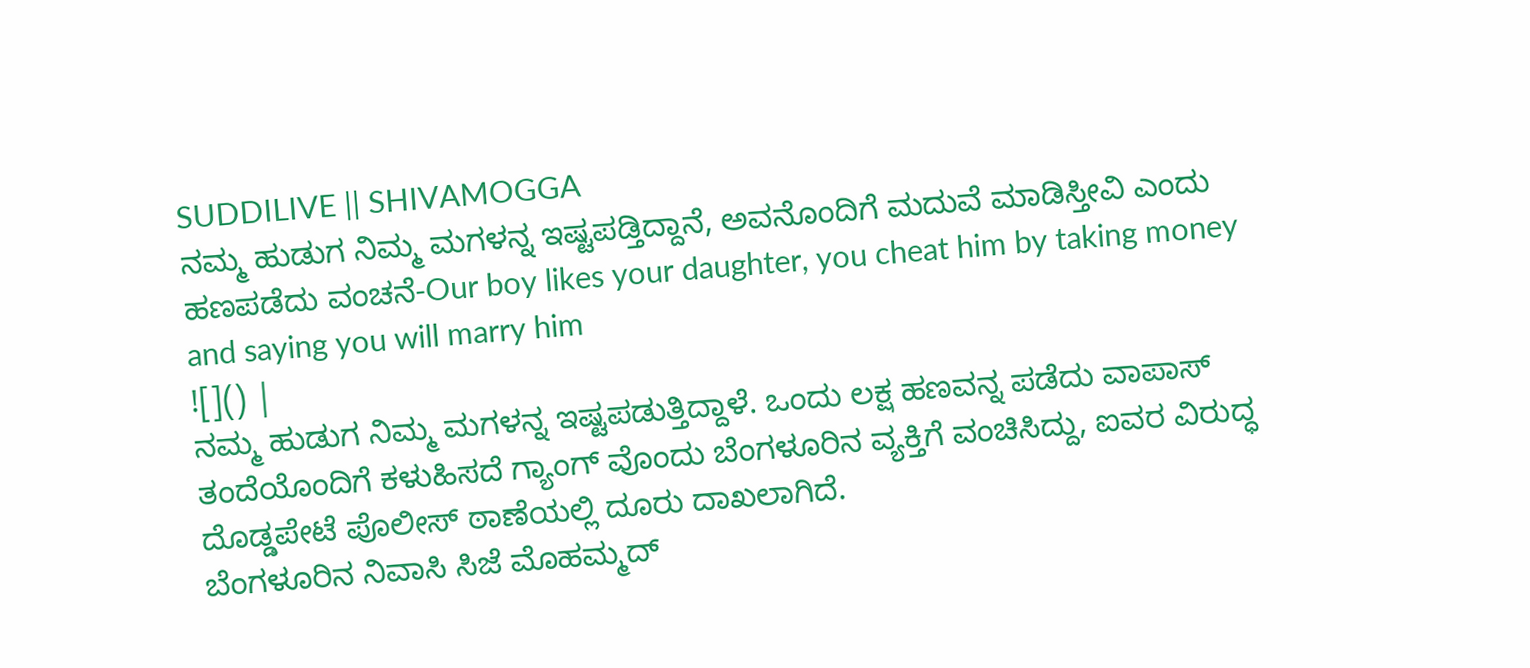SUDDILIVE || SHIVAMOGGA
ನಮ್ಮ ಹುಡುಗ ನಿಮ್ಮ ಮಗಳನ್ನ ಇಷ್ಟಪಡ್ತಿದ್ದಾನೆ, ಅವನೊಂದಿಗೆ ಮದುವೆ ಮಾಡಿಸ್ತೀವಿ ಎಂದು ಹಣಪಡೆದು ವಂಚನೆ-Our boy likes your daughter, you cheat him by taking money and saying you will marry him
![]() |
ನಮ್ಮ ಹುಡುಗ ನಿಮ್ಮ ಮಗಳನ್ನ ಇಷ್ಟಪಡುತ್ತಿದ್ದಾಳೆ. ಒಂದು ಲಕ್ಷ ಹಣವನ್ನ ಪಡೆದು ವಾಪಾಸ್ ತಂದೆಯೊಂದಿಗೆ ಕಳುಹಿಸದೆ ಗ್ಯಾಂಗ್ ವೊಂದು ಬೆಂಗಳೂರಿನ ವ್ಯಕ್ತಿಗೆ ವಂಚಿಸಿದ್ದು, ಐವರ ವಿರುದ್ಧ ದೊಡ್ಡಪೇಟೆ ಪೊಲೀಸ್ ಠಾಣೆಯಲ್ಲಿ ದೂರು ದಾಖಲಾಗಿದೆ.
ಬೆಂಗಳೂರಿನ ನಿವಾಸಿ ಸಿಜೆ ಮೊಹಮ್ಮದ್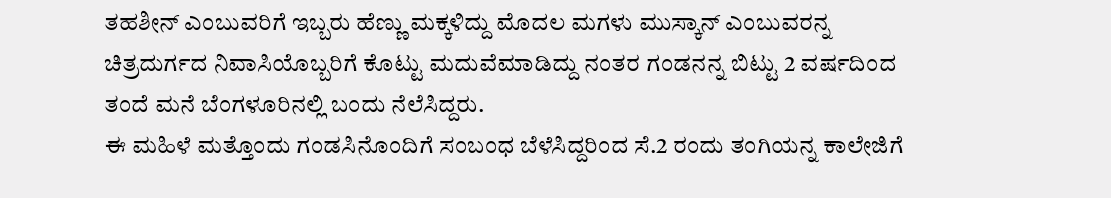ತಹಶೀನ್ ಎಂಬುವರಿಗೆ ಇಬ್ಬರು ಹೆಣ್ಣು ಮಕ್ಕಳಿದ್ದು ಮೊದಲ ಮಗಳು ಮುಸ್ಕಾನ್ ಎಂಬುವರನ್ನ ಚಿತ್ರದುರ್ಗದ ನಿವಾಸಿಯೊಬ್ಬರಿಗೆ ಕೊಟ್ಟು ಮದುವೆಮಾಡಿದ್ದು ನಂತರ ಗಂಡನನ್ನ ಬಿಟ್ಟು 2 ವರ್ಷದಿಂದ ತಂದೆ ಮನೆ ಬೆಂಗಳೂರಿನಲ್ಲಿ ಬಂದು ನೆಲೆಸಿದ್ದರು.
ಈ ಮಹಿಳೆ ಮತ್ತೊಂದು ಗಂಡಸಿನೊಂದಿಗೆ ಸಂಬಂಧ ಬೆಳೆಸಿದ್ದರಿಂದ ಸೆ.2 ರಂದು ತಂಗಿಯನ್ನ ಕಾಲೇಜಿಗೆ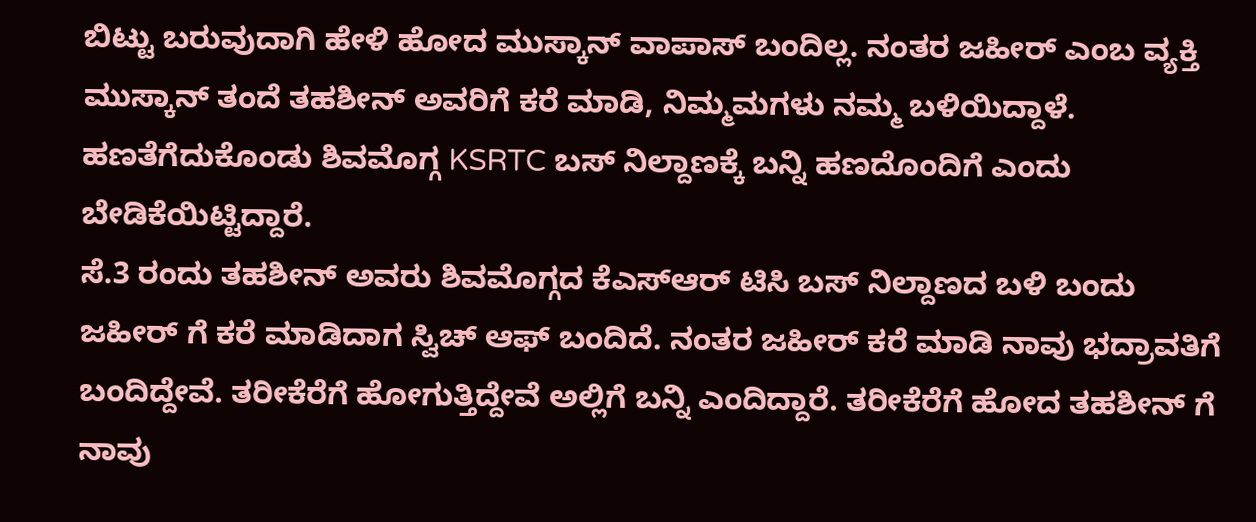ಬಿಟ್ಟು ಬರುವುದಾಗಿ ಹೇಳಿ ಹೋದ ಮುಸ್ಕಾನ್ ವಾಪಾಸ್ ಬಂದಿಲ್ಲ. ನಂತರ ಜಹೀರ್ ಎಂಬ ವ್ಯಕ್ತಿ ಮುಸ್ಕಾನ್ ತಂದೆ ತಹಶೀನ್ ಅವರಿಗೆ ಕರೆ ಮಾಡಿ, ನಿಮ್ಮಮಗಳು ನಮ್ಮ ಬಳಿಯಿದ್ದಾಳೆ. ಹಣತೆಗೆದುಕೊಂಡು ಶಿವಮೊಗ್ಗ KSRTC ಬಸ್ ನಿಲ್ದಾಣಕ್ಕೆ ಬನ್ನಿ ಹಣದೊಂದಿಗೆ ಎಂದು ಬೇಡಿಕೆಯಿಟ್ಟಿದ್ದಾರೆ.
ಸೆ.3 ರಂದು ತಹಶೀನ್ ಅವರು ಶಿವಮೊಗ್ಗದ ಕೆಎಸ್ಆರ್ ಟಿಸಿ ಬಸ್ ನಿಲ್ದಾಣದ ಬಳಿ ಬಂದು ಜಹೀರ್ ಗೆ ಕರೆ ಮಾಡಿದಾಗ ಸ್ವಿಚ್ ಆಫ್ ಬಂದಿದೆ. ನಂತರ ಜಹೀರ್ ಕರೆ ಮಾಡಿ ನಾವು ಭದ್ರಾವತಿಗೆ ಬಂದಿದ್ದೇವೆ. ತರೀಕೆರೆಗೆ ಹೋಗುತ್ತಿದ್ದೇವೆ ಅಲ್ಲಿಗೆ ಬನ್ನಿ ಎಂದಿದ್ದಾರೆ. ತರೀಕೆರೆಗೆ ಹೋದ ತಹಶೀನ್ ಗೆ ನಾವು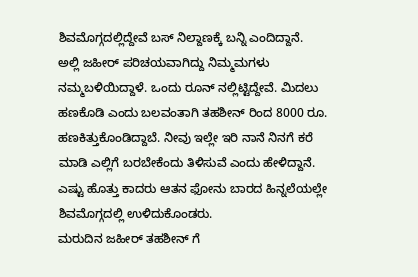ಶಿವಮೊಗ್ಗದಲ್ಲಿದ್ದೇವೆ ಬಸ್ ನಿಲ್ದಾಣಕ್ಕೆ ಬನ್ನಿ ಎಂದಿದ್ದಾನೆ.
ಅಲ್ಲಿ ಜಹೀರ್ ಪರಿಚಯವಾಗಿದ್ದು ನಿಮ್ಮಮಗಳು ನಮ್ಮಬಳಿಯಿದ್ದಾಳೆ. ಒಂದು ರೂನ್ ನಲ್ಲಿಟ್ಟಿದ್ದೇವೆ. ಮಿದಲು ಹಣಕೊಡಿ ಎಂದು ಬಲವಂತಾಗಿ ತಹಶೀನ್ ರಿಂದ 8000 ರೂ. ಹಣಕಿತ್ತುಕೊಂಡಿದ್ದಾಬೆ. ನೀವು ಇಲ್ಲೇ ಇರಿ ನಾನೆ ನಿನಗೆ ಕರೆ ಮಾಡಿ ಎಲ್ಲಿಗೆ ಬರಬೇಕೆಂದು ತಿಳಿಸುವೆ ಎಂದು ಹೇಳಿದ್ದಾನೆ. ಎಷ್ಟು ಹೊತ್ತು ಕಾದರು ಆತನ ಫೋನು ಬಾರದ ಹಿನ್ನಲೆಯಲ್ಲೇ ಶಿವಮೊಗ್ಗದಲ್ಲಿ ಉಳಿದುಕೊಂಡರು.
ಮರುದಿನ ಜಹೀರ್ ತಹಶೀನ್ ಗೆ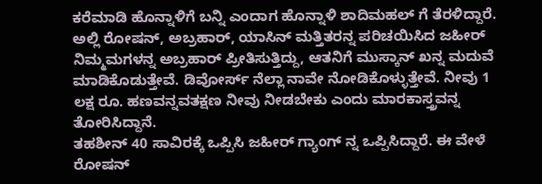ಕರೆಮಾಡಿ ಹೊನ್ನಾಳಿಗೆ ಬನ್ನಿ ಎಂದಾಗ ಹೊನ್ನಾಳಿ ಶಾದಿಮಹಲ್ ಗೆ ತೆರಳಿದ್ದಾರೆ. ಅಲ್ಲಿ ರೋಷನ್, ಅಬ್ರಹಾರ್, ಯಾಸಿನ್ ಮತ್ತಿತರನ್ನ ಪರಿಚಯಿಸಿದ ಜಹೀರ್ ನಿಮ್ಮಮಗಳನ್ನ ಅಬ್ರಹಾರ್ ಪ್ರೀತಿಸುತ್ತಿದ್ದು, ಆತನಿಗೆ ಮುಸ್ಕಾನ್ ಖನ್ನ ಮದುವೆ ಮಾಡಿಕೊಡುತ್ತೇವೆ. ಡಿವೋರ್ಸ್ ನೆಲ್ಲಾ ನಾವೇ ನೋಡಿಕೊಳ್ಳುತ್ತೇವೆ. ನೀವು 1 ಲಕ್ಷ ರೂ. ಹಣವನ್ನವತಕ್ಷಣ ನೀವು ನೀಡಬೇಕು ಎಂದು ಮಾರಕಾಸ್ತ್ರವನ್ನ ತೋರಿಸಿದ್ದಾನೆ.
ತಹಶೀನ್ 40 ಸಾವಿರಕ್ಕೆ ಒಪ್ಪಿಸಿ ಜಹೀರ್ ಗ್ಯಾಂಗ್ ನ್ನ ಒಪ್ಪಿಸಿದ್ದಾರೆ. ಈ ವೇಳೆ ರೋಷನ್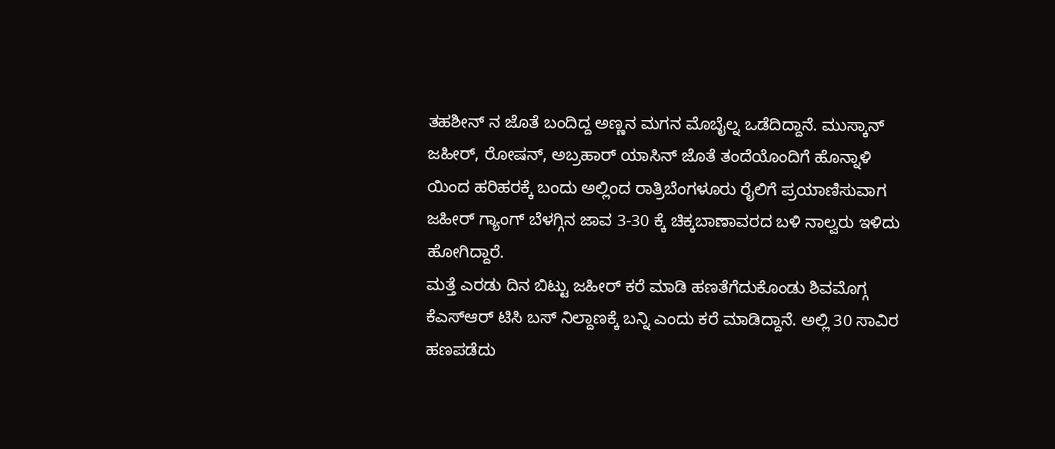ತಹಶೀನ್ ನ ಜೊತೆ ಬಂದಿದ್ದ ಅಣ್ಣನ ಮಗನ ಮೊಬೈಲ್ನ ಒಡೆದಿದ್ದಾನೆ. ಮುಸ್ಕಾನ್ ಜಹೀರ್, ರೋಷನ್, ಅಬ್ರಹಾರ್ ಯಾಸಿನ್ ಜೊತೆ ತಂದೆಯೊಂದಿಗೆ ಹೊನ್ನಾಳಿ ಯಿಂದ ಹರಿಹರಕ್ಕೆ ಬಂದು ಅಲ್ಲಿಂದ ರಾತ್ರಿಬೆಂಗಳೂರು ರೈಲಿಗೆ ಪ್ರಯಾಣಿಸುವಾಗ ಜಹೀರ್ ಗ್ಯಾಂಗ್ ಬೆಳಗ್ಗಿನ ಜಾವ 3-30 ಕ್ಕೆ ಚಿಕ್ಕಬಾಣಾವರದ ಬಳಿ ನಾಲ್ವರು ಇಳಿದು ಹೋಗಿದ್ದಾರೆ.
ಮತ್ತೆ ಎರಡು ದಿನ ಬಿಟ್ಟು ಜಹೀರ್ ಕರೆ ಮಾಡಿ ಹಣತೆಗೆದುಕೊಂಡು ಶಿವಮೊಗ್ಗ ಕೆಎಸ್ಆರ್ ಟಿಸಿ ಬಸ್ ನಿಲ್ದಾಣಕ್ಕೆ ಬನ್ನಿ ಎಂದು ಕರೆ ಮಾಡಿದ್ದಾನೆ. ಅಲ್ಲಿ 30 ಸಾವಿರ ಹಣಪಡೆದು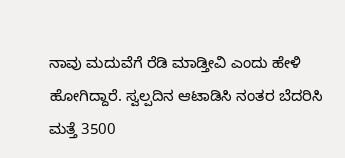ನಾವು ಮದುವೆಗೆ ರೆಡಿ ಮಾಡ್ತೀವಿ ಎಂದು ಹೇಳಿ ಹೋಗಿದ್ದಾರೆ. ಸ್ವಲ್ಪದಿನ ಆಟಾಡಿಸಿ ನಂತರ ಬೆದರಿಸಿ ಮತ್ತೆ 3500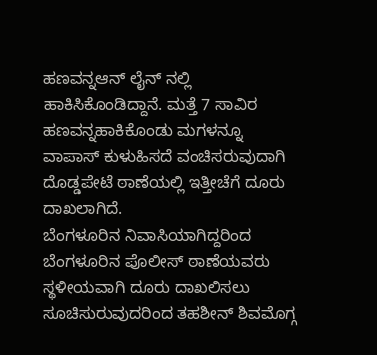ಹಣವನ್ನಆನ್ ಲೈನ್ ನಲ್ಲಿ ಹಾಕಿಸಿಕೊಂಡಿದ್ದಾನೆ. ಮತ್ತೆ 7 ಸಾವಿರ ಹಣವನ್ನಹಾಕಿಕೊಂಡು ಮಗಳನ್ನೂ ವಾಪಾಸ್ ಕುಳುಹಿಸದೆ ವಂಚಿಸರುವುದಾಗಿ ದೊಡ್ಡಪೇಟೆ ಠಾಣೆಯಲ್ಲಿ ಇತ್ತೀಚೆಗೆ ದೂರು ದಾಖಲಾಗಿದೆ.
ಬೆಂಗಳೂರಿನ ನಿವಾಸಿಯಾಗಿದ್ದರಿಂದ ಬೆಂಗಳೂರಿನ ಪೊಲೀಸ್ ಠಾಣೆಯವರು ಸ್ಥಳೀಯವಾಗಿ ದೂರು ದಾಖಲಿಸಲು ಸೂಚಿಸುರುವುದರಿಂದ ತಹಶೀನ್ ಶಿವಮೊಗ್ಗ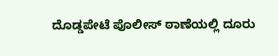ದೊಡ್ಡಪೇಟೆ ಪೊಲೀಸ್ ಠಾಣೆಯಲ್ಲಿ ದೂರು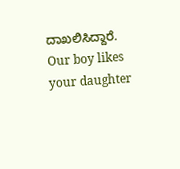ದಾಖಲಿಸಿದ್ದಾರೆ.
Our boy likes your daughter